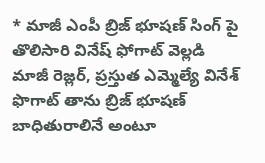* మాజీ ఎంపీ బ్రిజ్ భూషణ్ సింగ్ పై తొలిసారి వినేష్ ఫోగాట్ వెల్లడి
మాజీ రెజ్లర్, ప్రస్తుత ఎమ్మెల్యే వినేశ్ ఫొగాట్ తాను బ్రిజ్ భూషణ్ బాధితురాలినే అంటూ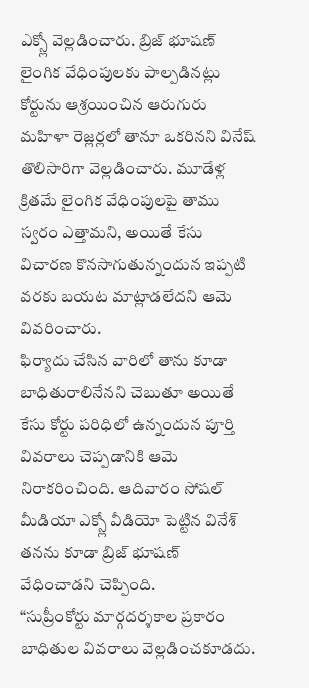ఎక్స్లో వెల్లడించారు. బ్రిజ్ భూషణ్ లైంగిక వేధింపులకు పాల్పడినట్లు కోర్టును ఆశ్రయించిన ఆరుగురు మహిళా రెజ్లర్లలో తానూ ఒకరినని వినేష్ తొలిసారిగా వెల్లడించారు. మూడేళ్ల క్రితమే లైంగిక వేధింపులపై తాము స్వరం ఎత్తామని, అయితే కేసు విచారణ కొనసాగుతున్నందున ఇప్పటి వరకు బయట మాట్లాడలేదని ఆమె వివరించారు.
ఫిర్యాదు చేసిన వారిలో తాను కూడా బాధితురాలినేనని చెబుతూ అయితే కేసు కోర్టు పరిధిలో ఉన్నందున పూర్తి వివరాలు చెప్పడానికి ఆమె నిరాకరించింది. ఆదివారం సోషల్ మీడియా ఎక్స్లో వీడియో పెట్టిన వినేశ్ తనను కూడా బ్రిజ్ భూషణ్ వేధించాడని చెప్పింది.
“సుప్రీంకోర్టు మార్గదర్శకాల ప్రకారం బాధితుల వివరాలు వెల్లడించకూడదు.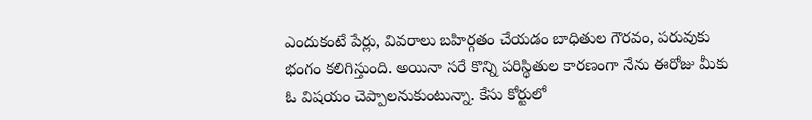ఎందుకంటే పేర్లు, వివరాలు బహిర్గతం చేయడం బాధితుల గౌరవం, పరువుకు భంగం కలిగిస్తుంది. అయినా సరే కొన్ని పరిస్థితుల కారణంగా నేను ఈరోజు మీకు ఓ విషయం చెప్పాలనుకుంటున్నా. కేసు కోర్టులో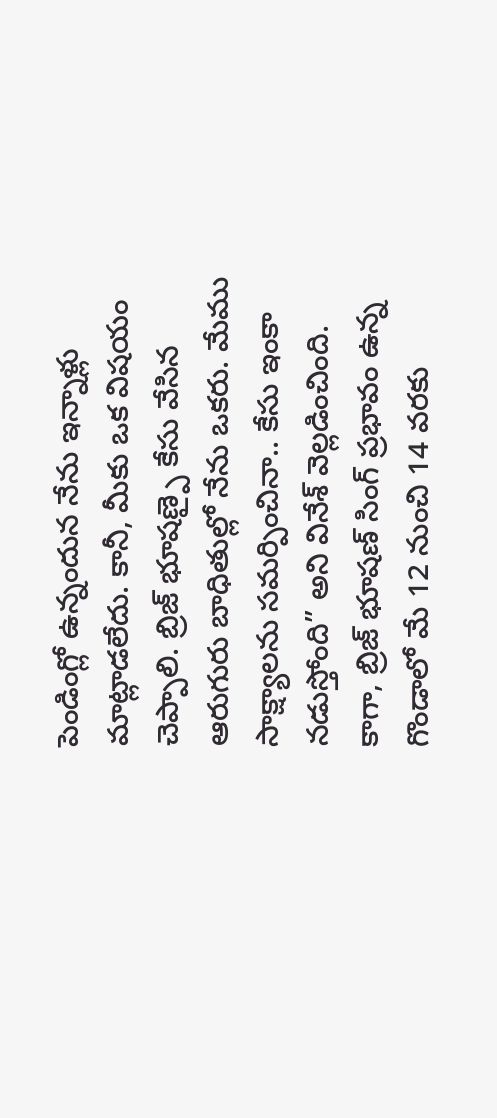పెండింగ్లో ఉన్నందున నేను ఇన్నాళ్లు మాట్లాడలేదు. కానీ, మీకు ఒక విషయం చెప్పాలి. బ్రిజ్ భూషణ్పై కేసు వేసిన ఆరుగురు బాధితుల్లో నేను ఒకరు. మేము సాక్ష్యాలను సమర్పించినా.. కేసు ఇంకా నడుస్తోంది” అని వినేశ్ వెల్లడించింది.
కాగా, బ్రిజ్ భూషణ్ సింగ్ ప్రభావం ఉన్న గొండాలో మే 12 నుంచి 14 వరకు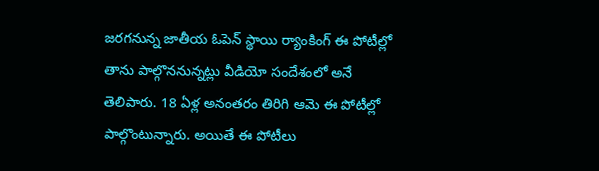జరగనున్న జాతీయ ఓపెన్ స్థాయి ర్యాంకింగ్ ఈ పోటీల్లో తాను పాల్గొననున్నట్లు వీడియో సందేశంలో అనే తెలిపారు. 18 ఏళ్ల అనంతరం తిరిగి ఆమె ఈ పోటీల్లో పాల్గొంటున్నారు. అయితే ఈ పోటీలు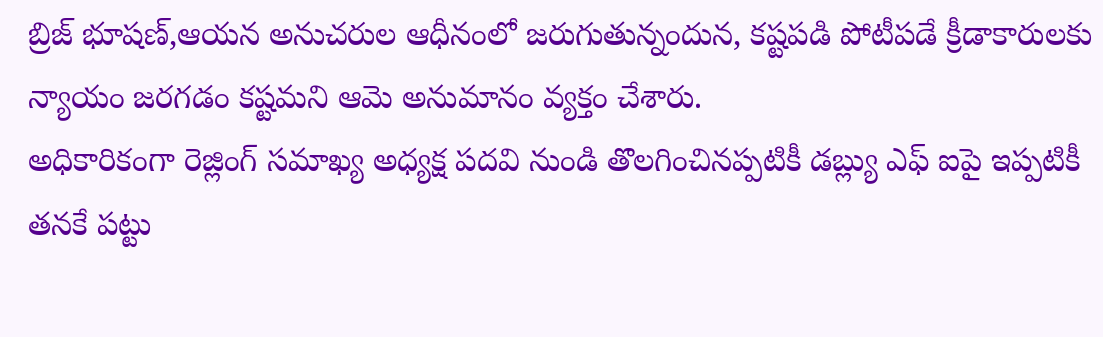బ్రిజ్ భూషణ్,ఆయన అనుచరుల ఆధీనంలో జరుగుతున్నందున, కష్టపడి పోటీపడే క్రీడాకారులకు న్యాయం జరగడం కష్టమని ఆమె అనుమానం వ్యక్తం చేశారు.
అధికారికంగా రెజ్లింగ్ సమాఖ్య అధ్యక్ష పదవి నుండి తొలగించినప్పటికీ డబ్ల్యు ఎఫ్ ఐపై ఇప్పటికీ తనకే పట్టు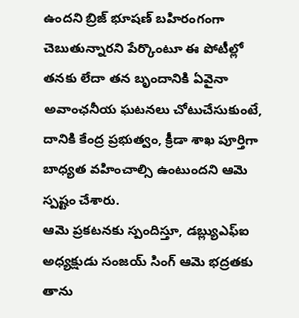ఉందని బ్రిజ్ భూషణ్ బహిరంగంగా చెబుతున్నారని పేర్కొంటూ ఈ పోటీల్లో తనకు లేదా తన బృందానికి ఏవైనా అవాంఛనీయ ఘటనలు చోటుచేసుకుంటే, దానికి కేంద్ర ప్రభుత్వం, క్రీడా శాఖ పూర్తిగా బాధ్యత వహించాల్సి ఉంటుందని ఆమె స్పష్టం చేశారు.
ఆమె ప్రకటనకు స్పందిస్తూ, డబ్ల్యుఎఫ్ఐ అధ్యక్షుడు సంజయ్ సింగ్ ఆమె భద్రతకు తాను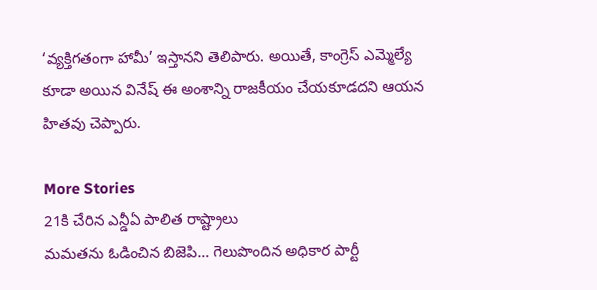‘వ్యక్తిగతంగా హామీ’ ఇస్తానని తెలిపారు. అయితే, కాంగ్రెస్ ఎమ్మెల్యే కూడా అయిన వినేష్ ఈ అంశాన్ని రాజకీయం చేయకూడదని ఆయన హితవు చెప్పారు.

More Stories
21కి చేరిన ఎన్డీఏ పాలిత రాష్ట్రాలు
మమతను ఓడించిన బిజెపి… గెలుపొందిన అధికార పార్టీ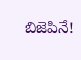బిజెపినే!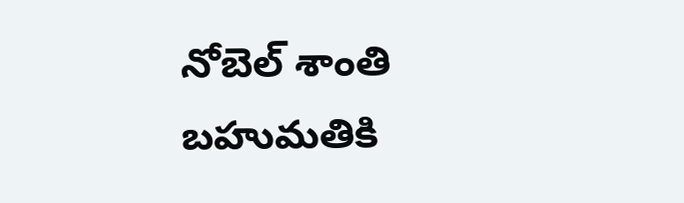నోబెల్ శాంతి బహుమతికి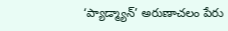‘ప్యాడ్మ్యాన్’ అరుణాచలం పేరు